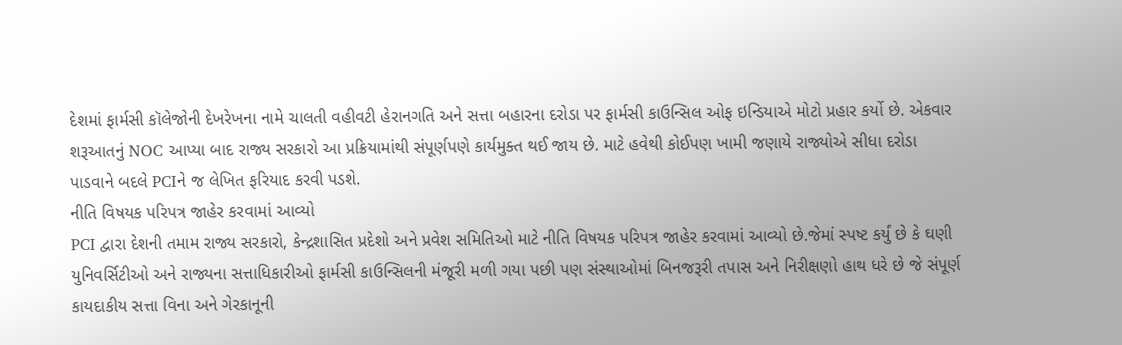દેશમાં ફાર્મસી કૉલેજોની દેખરેખના નામે ચાલતી વહીવટી હેરાનગતિ અને સત્તા બહારના દરોડા પર ફાર્મસી કાઉન્સિલ ઓફ ઇન્ડિયાએ મોટો પ્રહાર કર્યો છે. એકવાર શરૂઆતનું NOC આપ્યા બાદ રાજ્ય સરકારો આ પ્રક્રિયામાંથી સંપૂર્ણપણે કાર્યમુક્ત થઈ જાય છે. માટે હવેથી કોઈપણ ખામી જણાયે રાજ્યોએ સીધા દરોડા પાડવાને બદલે PCIને જ લેખિત ફરિયાદ કરવી પડશે.
નીતિ વિષયક પરિપત્ર જાહેર કરવામાં આવ્યો
PCI દ્વારા દેશની તમામ રાજ્ય સરકારો, કેન્દ્રશાસિત પ્રદેશો અને પ્રવેશ સમિતિઓ માટે નીતિ વિષયક પરિપત્ર જાહેર કરવામાં આવ્યો છે.જેમાં સ્પષ્ટ કર્યું છે કે ઘણી યુનિવર્સિટીઓ અને રાજ્યના સત્તાધિકારીઓ ફાર્મસી કાઉન્સિલની મંજૂરી મળી ગયા પછી પણ સંસ્થાઓમાં બિનજરૂરી તપાસ અને નિરીક્ષણો હાથ ધરે છે જે સંપૂર્ણ કાયદાકીય સત્તા વિના અને ગેરકાનૂની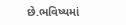છે.ભવિષ્યમાં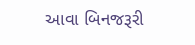આવા બિનજરૂરી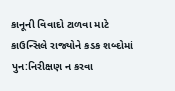કાનૂની વિવાદો ટાળવા માટે કાઉન્સિલે રાજ્યોને કડક શબ્દોમાં પુન:નિરીક્ષણ ન કરવા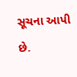સૂચના આપી છે.